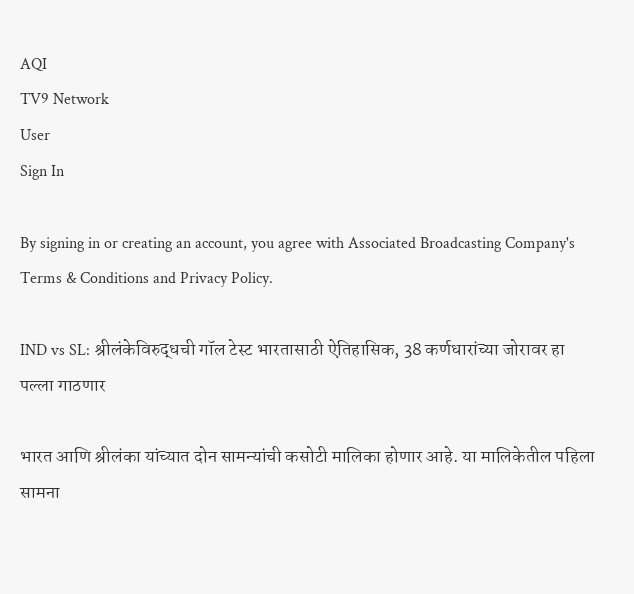AQI
TV9 Network
User
Sign In

By signing in or creating an account, you agree with Associated Broadcasting Company's Terms & Conditions and Privacy Policy.

IND vs SL: श्रीलंकेविरुद्धची गॉल टेस्ट भारतासाठी ऐतिहासिक, 38 कर्णधारांच्या जोरावर हा पल्ला गाठणार

भारत आणि श्रीलंका यांच्यात दोन सामन्यांची कसोटी मालिका होणार आहे. या मालिकेतील पहिला सामना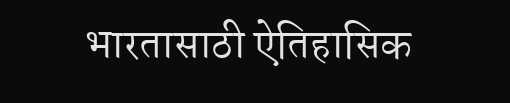भारतासाठी ऐतिहासिक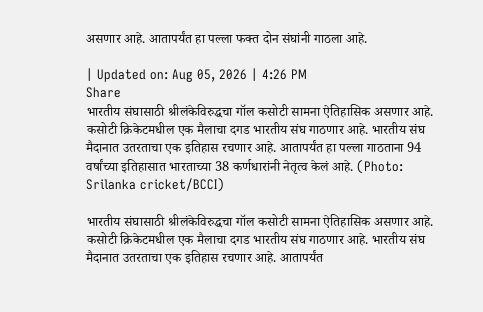असणार आहे. आतापर्यंत हा पल्ला फक्त दोन संघांनी गाठला आहे.

| Updated on: Aug 05, 2026 | 4:26 PM
Share
भारतीय संघासाठी श्रीलंकेविरुद्धचा गॉल कसोटी सामना ऐतिहासिक असणार आहे. कसोटी क्रिकेटमधील एक मैलाचा दगड भारतीय संघ गाठणार आहे. भारतीय संघ मैदानात उतरताचा एक इतिहास रचणार आहे. आतापर्यंत हा पल्ला गाठताना 94 वर्षांच्या इतिहासात भारताच्या 38 कर्णधारांनी नेतृत्व केलं आहे. (Photo: Srilanka cricket/BCCI)

भारतीय संघासाठी श्रीलंकेविरुद्धचा गॉल कसोटी सामना ऐतिहासिक असणार आहे. कसोटी क्रिकेटमधील एक मैलाचा दगड भारतीय संघ गाठणार आहे. भारतीय संघ मैदानात उतरताचा एक इतिहास रचणार आहे. आतापर्यंत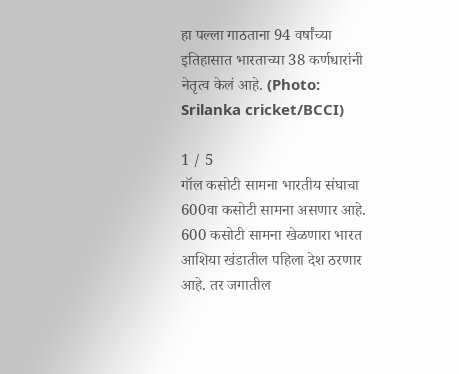हा पल्ला गाठताना 94 वर्षांच्या इतिहासात भारताच्या 38 कर्णधारांनी नेतृत्व केलं आहे. (Photo: Srilanka cricket/BCCI)

1 / 5
गॉल कसोटी सामना भारतीय संघाचा 600वा कसोटी सामना असणार आहे. 600 कसोटी सामना खेळणारा भारत आशिया खंडातील पहिला देश ठरणार आहे. तर जगातील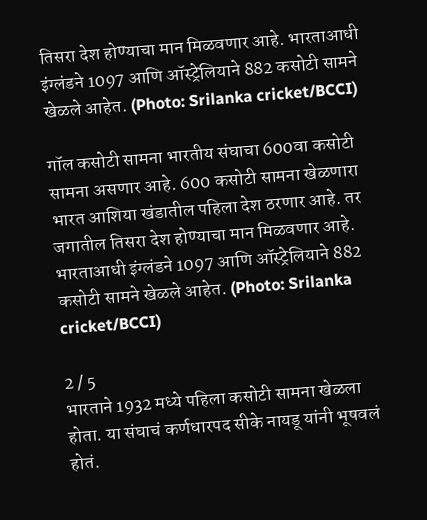तिसरा देश होण्याचा मान मिळवणार आहे. भारताआधी इंग्लंडने 1097 आणि ऑस्ट्रेलियाने 882 कसोटी सामने खेळले आहेत. (Photo: Srilanka cricket/BCCI)

गॉल कसोटी सामना भारतीय संघाचा 600वा कसोटी सामना असणार आहे. 600 कसोटी सामना खेळणारा भारत आशिया खंडातील पहिला देश ठरणार आहे. तर जगातील तिसरा देश होण्याचा मान मिळवणार आहे. भारताआधी इंग्लंडने 1097 आणि ऑस्ट्रेलियाने 882 कसोटी सामने खेळले आहेत. (Photo: Srilanka cricket/BCCI)

2 / 5
भारताने 1932 मध्ये पहिला कसोटी सामना खेळला होता. या संघाचं कर्णधारपद सीके नायडू यांनी भूषवलं होतं.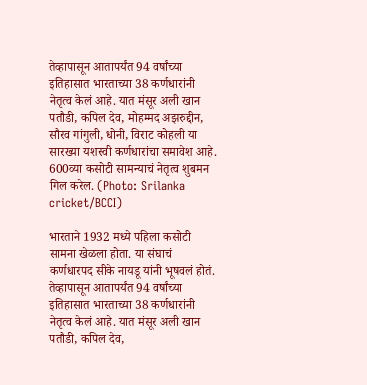तेव्हापासून आतापर्यंत 94 वर्षांच्या इतिहासात भारताच्या 38 कर्णधारांनी नेतृत्व केलं आहे. यात मंसूर अली खान पतौडी, कपिल देव, मोहम्मद अझरुद्दीन, सौरव गांगुली, धोनी, विराट कोहली या सारख्या यशस्वी कर्णधारांचा समावेश आहे. 600व्या कसोटी सामन्याचं नेतृत्व शुबमन गिल करेल. (Photo: Srilanka cricket/BCCI)

भारताने 1932 मध्ये पहिला कसोटी सामना खेळला होता. या संघाचं कर्णधारपद सीके नायडू यांनी भूषवलं होतं. तेव्हापासून आतापर्यंत 94 वर्षांच्या इतिहासात भारताच्या 38 कर्णधारांनी नेतृत्व केलं आहे. यात मंसूर अली खान पतौडी, कपिल देव,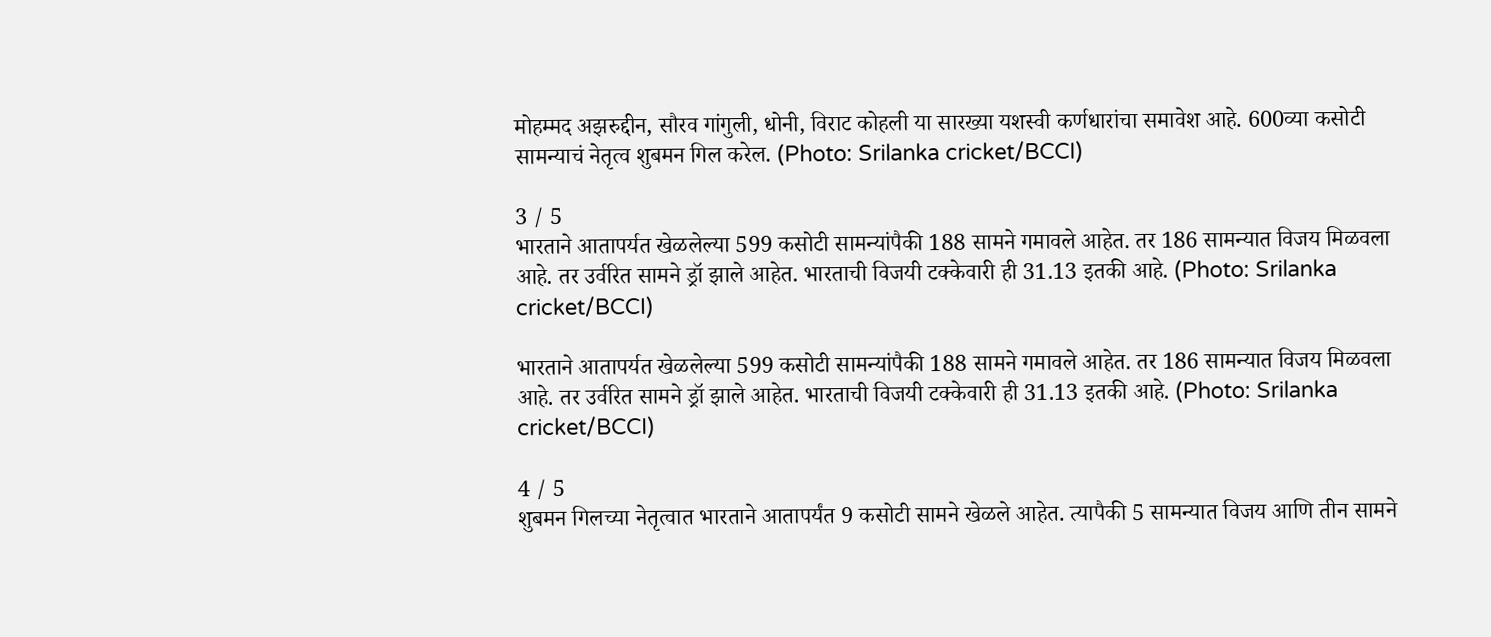मोहम्मद अझरुद्दीन, सौरव गांगुली, धोनी, विराट कोहली या सारख्या यशस्वी कर्णधारांचा समावेश आहे. 600व्या कसोटी सामन्याचं नेतृत्व शुबमन गिल करेल. (Photo: Srilanka cricket/BCCI)

3 / 5
भारताने आतापर्यत खेळलेल्या 599 कसोटी सामन्यांपैकी 188 सामने गमावले आहेत. तर 186 सामन्यात विजय मिळवला आहे. तर उर्वरित सामने ड्रॉ झाले आहेत. भारताची विजयी टक्केवारी ही 31.13 इतकी आहे. (Photo: Srilanka cricket/BCCI)

भारताने आतापर्यत खेळलेल्या 599 कसोटी सामन्यांपैकी 188 सामने गमावले आहेत. तर 186 सामन्यात विजय मिळवला आहे. तर उर्वरित सामने ड्रॉ झाले आहेत. भारताची विजयी टक्केवारी ही 31.13 इतकी आहे. (Photo: Srilanka cricket/BCCI)

4 / 5
शुबमन गिलच्या नेतृत्वात भारताने आतापर्यंत 9 कसोटी सामने खेळले आहेत. त्यापैकी 5 सामन्यात विजय आणि तीन सामने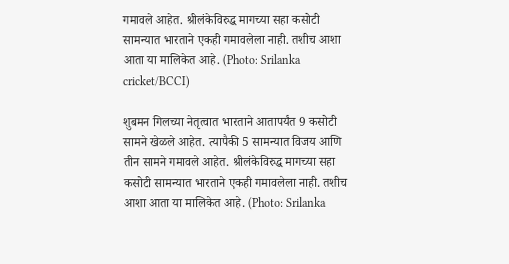गमावले आहेत. श्रीलंकेविरुद्ध मागच्या सहा कसोटी सामन्यात भारताने एकही गमावलेला नाही. तशीच आशा आता या मालिकेत आहे. (Photo: Srilanka cricket/BCCI)

शुबमन गिलच्या नेतृत्वात भारताने आतापर्यंत 9 कसोटी सामने खेळले आहेत. त्यापैकी 5 सामन्यात विजय आणि तीन सामने गमावले आहेत. श्रीलंकेविरुद्ध मागच्या सहा कसोटी सामन्यात भारताने एकही गमावलेला नाही. तशीच आशा आता या मालिकेत आहे. (Photo: Srilanka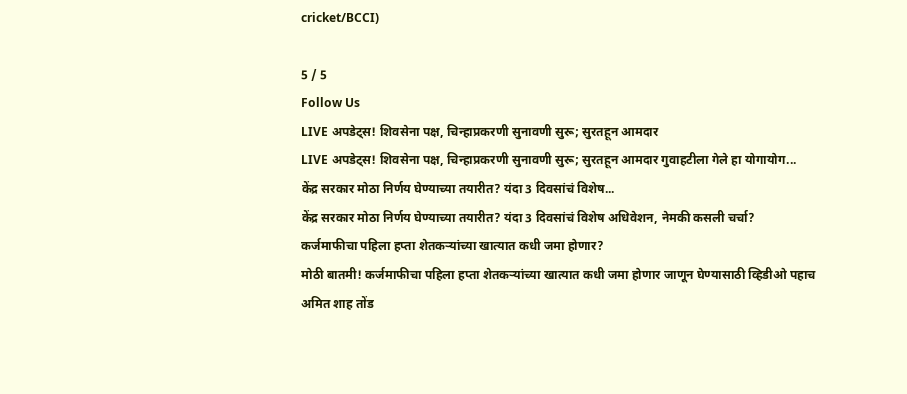cricket/BCCI)

5 / 5
Follow Us
LIVE अपडेट्स! शिवसेना पक्ष, चिन्हाप्रकरणी सुनावणी सुरू; सुरतहून आमदार
LIVE अपडेट्स! शिवसेना पक्ष, चिन्हाप्रकरणी सुनावणी सुरू; सुरतहून आमदार गुवाहटीला गेले हा योगायोग...
केंद्र सरकार मोठा निर्णय घेण्याच्या तयारीत? यंदा 3 दिवसांचं विशेष...
केंद्र सरकार मोठा निर्णय घेण्याच्या तयारीत? यंदा 3 दिवसांचं विशेष अधिवेशन, नेमकी कसली चर्चा?
कर्जमाफीचा पहिला हप्ता शेतकऱ्यांच्या खात्यात कधी जमा होणार?
मोठी बातमी! कर्जमाफीचा पहिला हप्ता शेतकऱ्यांच्या खात्यात कधी जमा होणार जाणून घेण्यासाठी व्हिडीओ पहाच
अमित शाह तोंड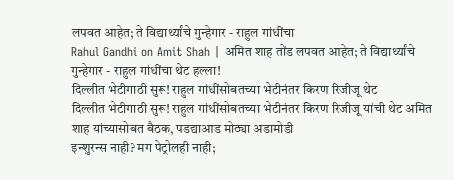लपवत आहेत; ते विद्यार्थ्यांचे गुन्हेगार - राहुल गांधींचा
Rahul Gandhi on Amit Shah | अमित शाह तोंड लपवत आहेत; ते विद्यार्थ्यांचे गुन्हेगार - राहुल गांधींचा थेट हल्ला!
दिल्लीत भेटीगाठी सुरू! राहुल गांधींसोबतच्या भेटीनंतर किरण रिजीजू थेट
दिल्लीत भेटीगाठी सुरू! राहुल गांधींसोबतच्या भेटीनंतर किरण रिजीजू यांची थेट अमित शाह यांच्यासोबत बैठक, पडद्याआड मोठ्या अडामोडी
इन्शुरन्स नाही? मग पेट्रोलही नाही;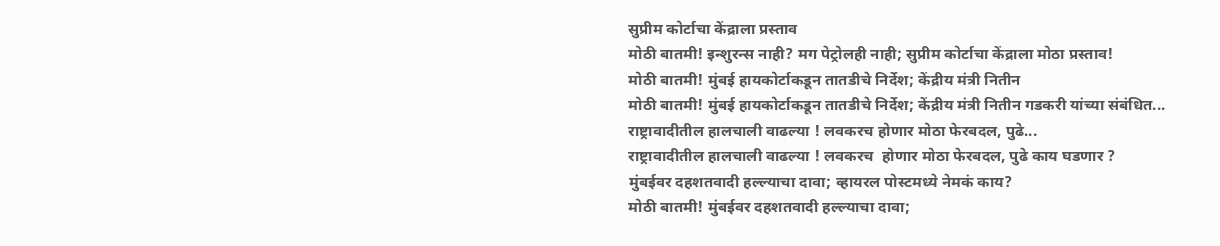सुप्रीम कोर्टाचा केंद्राला प्रस्ताव
मोठी बातमी! इन्शुरन्स नाही? मग पेट्रोलही नाही; सुप्रीम कोर्टाचा केंद्राला मोठा प्रस्ताव!
मोठी बातमी! मुंबई हायकोर्टाकडून तातडीचे निर्देश; केंद्रीय मंत्री नितीन
मोठी बातमी! मुंबई हायकोर्टाकडून तातडीचे निर्देश; केंद्रीय मंत्री नितीन गडकरी यांच्या संबंधित...
राष्ट्रावादीतील हालचाली वाढल्या ! लवकरच होणार मोठा फेरबदल, पुढे...
राष्ट्रावादीतील हालचाली वाढल्या ! लवकरच  होणार मोठा फेरबदल, पुढे काय घडणार ?
मुंबईवर दहशतवादी हल्ल्याचा दावा; व्हायरल पोस्टमध्ये नेमकं काय?
मोठी बातमी! मुंबईवर दहशतवादी हल्ल्याचा दावा;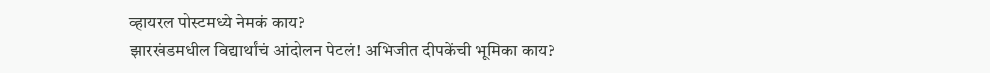व्हायरल पोस्टमध्ये नेमकं काय?
झारखंडमधील विद्यार्थांचं आंदोलन पेटलं! अभिजीत दीपकेंची भूमिका काय?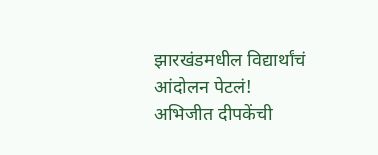झारखंडमधील विद्यार्थांचं आंदोलन पेटलं! अभिजीत दीपकेंची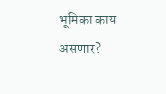भूमिका काय असणार?